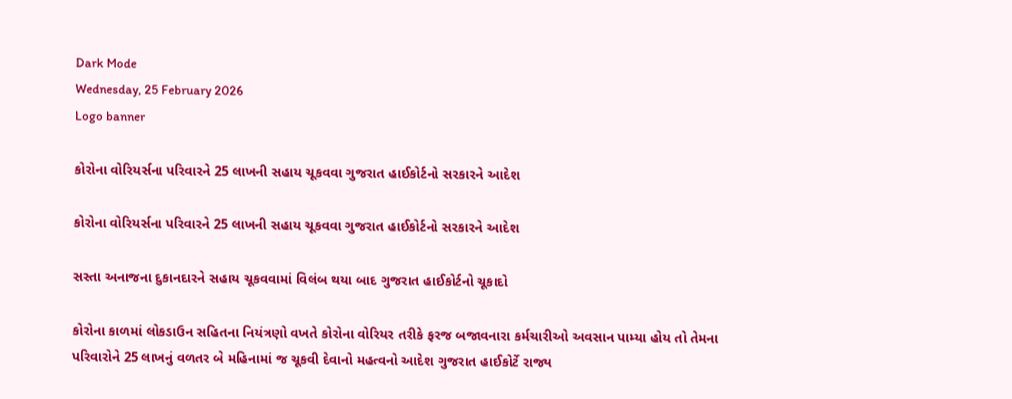Dark Mode
Wednesday, 25 February 2026
Logo banner

કોરોના વોરિયર્સના પરિવારને 25 લાખની સહાય ચૂકવવા ગુજરાત હાઈકોર્ટનો સરકારને આદેશ

કોરોના વોરિયર્સના પરિવારને 25 લાખની સહાય ચૂકવવા ગુજરાત હાઈકોર્ટનો સરકારને આદેશ

સસ્તા અનાજના દુકાનદારને સહાય ચૂકવવામાં વિલંબ થયા બાદ ગુજરાત હાઈકોર્ટનો ચૂકાદો

કોરોના કાળમાં લોકડાઉન સહિતના નિયંત્રણો વખતે કોરોના વોરિયર તરીકે ફરજ બજાવનારા કર્મચારીઓ અવસાન પામ્યા હોય તો તેમના પરિવારોને 25 લાખનું વળતર બે મહિનામાં જ ચૂકવી દેવાનો મહત્વનો આદેશ ગુજરાત હાઈકોર્ટે રાજ્ય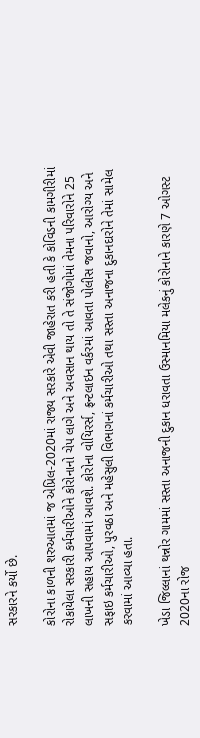સરકારને કર્યો છે.

કોરોના કાળની શરુઆતમાં જ એપ્રિલ-2020માં રાજ્ય સરકારે એવી જાહેરાત કરી હતી કે કોવિડની કામગીરીમાં રોકાયેલા સરકારી કર્મચારીઓને કોરોનાનો ચેપ લાગે અને અવસાન થાય તો તે સંજોગોમાં તેમના પરિવારોને 25 લાખની સહાય આપવામાં આવશે. કોરોના વોયિરર્સ, ફ્રન્ટલાઇન વર્કરમાં આવતા પોલીસ જવાનો, આરોગ્ય અને સફાઇ કર્મચારીઓ, પુરવઠા અને મહેસુલી વિભાગનાં કર્મચારીઓ તથા સસ્તા અનાજના દુકાનદારોને તેમાં સામેલ કરવામાં આવ્યા હતા.

ખેડા જિલ્લાનાં થન્નોર ગામમાં સસ્તા અનાજની દુકાન ધરાવતા ઉસ્માનમિયા મલેકનું કોરોનાને કારણે 7 ઓગસ્ટ 2020ના રોજ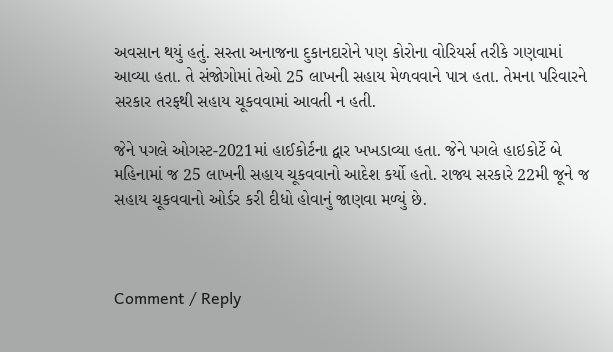અવસાન થયું હતું. સસ્તા અનાજના દુકાનદારોને પણ કોરોના વોરિયર્સ તરીકે ગણવામાં આવ્યા હતા. તે સંજોગોમાં તેઓ 25 લાખની સહાય મેળવવાને પાત્ર હતા. તેમના પરિવારને સરકાર તરફથી સહાય ચૂકવવામાં આવતી ન હતી.

જેને પગલે ઓગસ્ટ-2021માં હાઈકોર્ટના દ્વાર ખખડાવ્યા હતા. જેને પગલે હાઇકોર્ટે બે મહિનામાં જ 25 લાખની સહાય ચૂકવવાનો આદેશ કર્યો હતો. રાજ્ય સરકારે 22મી જૂને જ સહાય ચૂકવવાનો ઓર્ડર કરી દીધો હોવાનું જાણવા મળ્યું છે.



Comment / Reply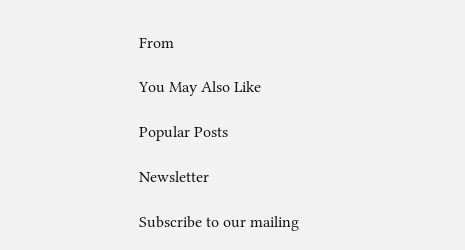From

You May Also Like

Popular Posts

Newsletter

Subscribe to our mailing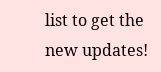list to get the new updates!